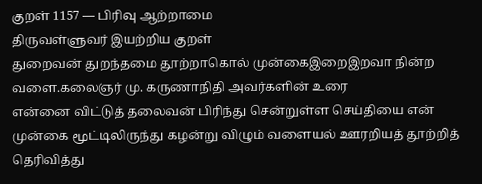குறள் 1157 — பிரிவு ஆற்றாமை
திருவள்ளுவர் இயற்றிய குறள்
துறைவன் துறந்தமை தூற்றாகொல் முன்கைஇறைஇறவா நின்ற வளை.கலைஞர் மு. கருணாநிதி அவர்களின் உரை
என்னை விட்டுத் தலைவன் பிரிந்து சென்றுள்ள செய்தியை என் முன்கை மூட்டிலிருந்து கழன்று விழும் வளையல் ஊரறியத் தூற்றித் தெரிவித்து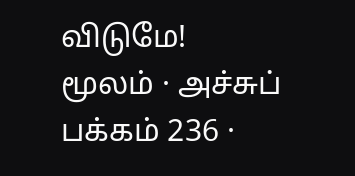விடுமே!
மூலம் · அச்சுப் பக்கம் 236 ·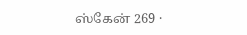ஸ்கேன் 269 ·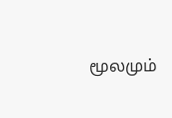மூலமும்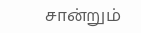சான்றும்